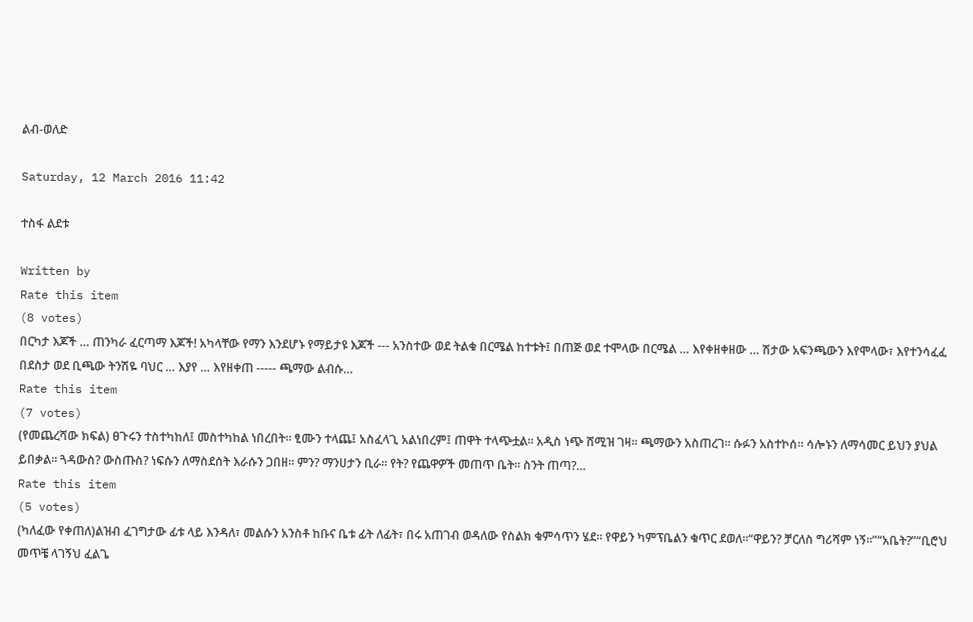ልብ-ወለድ

Saturday, 12 March 2016 11:42

ተስፋ ልደቱ

Written by
Rate this item
(8 votes)
በርካታ እጆች … ጠንካራ ፈርጣማ እጆች! አካላቸው የማን እንደሆኑ የማይታዩ እጆች --- አንስተው ወደ ትልቁ በርሜል ከተቱት፤ በጠጅ ወደ ተሞላው በርሜል … እየቀዘቀዘው … ሽታው አፍንጫውን እየሞላው፣ እየተንሳፈፈ በደስታ ወደ ቢጫው ትንሽዬ ባህር … እያየ … እየዘቀጠ ----- ጫማው ልብሱ…
Rate this item
(7 votes)
(የመጨረሻው ክፍል) ፀጉሩን ተስተካከለ፤ መስተካከል ነበረበት። ፂሙን ተላጨ፤ አስፈላጊ አልነበረም፤ ጠዋት ተላጭቷል። አዲስ ነጭ ሸሚዝ ገዛ። ጫማውን አስጠረገ። ሱፉን አስተኮሰ። ሳሎኑን ለማሳመር ይህን ያህል ይበቃል። ጓዳውስ? ውስጡስ? ነፍሱን ለማስደሰት እራሱን ጋበዘ። ምን? ማንሀታን ቢራ። የት? የጨዋዎች መጠጥ ቤት። ስንት ጠጣ?…
Rate this item
(5 votes)
(ካለፈው የቀጠለ)ልዝብ ፈገግታው ፊቱ ላይ እንዳለ፣ መልሱን አንስቶ ከቡና ቤቱ ፊት ለፊት፣ በሩ አጠገብ ወዳለው የስልክ ቁምሳጥን ሄደ። የዋይን ካምፕቤልን ቁጥር ደወለ።“ዋይን? ቻርለስ ግሪሻም ነኝ።”“አቤት?”“ቢሮህ መጥቼ ላገኝህ ፈልጌ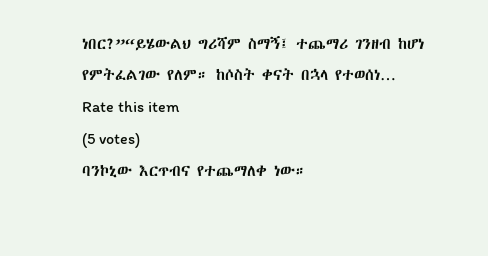ነበር?”“ይሄውልህ ግሪሻም ስማኝ፤ ተጨማሪ ገንዘብ ከሆነ የምትፈልገው የለም። ከሶስት ቀናት በኋላ የተወሰነ…
Rate this item
(5 votes)
ባንኮኒው እርጥብና የተጨማለቀ ነው።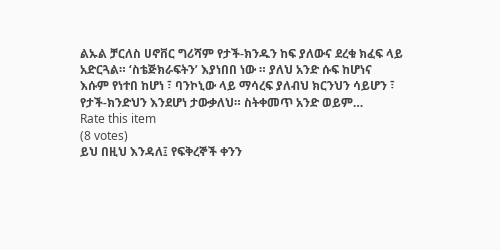ልኡል ቻርለስ ሀኖቨር ግሪሻም የታች-ክንዱን ከፍ ያለውና ደረቁ ክፈፍ ላይ አድርጓል። ‘ስቴጅክራፍትን’ እያነበበ ነው ። ያለህ አንድ ሱፍ ከሆነና እሱም የነተበ ከሆነ ፣ ባንኮኒው ላይ ማሳረፍ ያለብህ ክርንህን ሳይሆን ፣ የታች-ክንድህን እንደሆነ ታውቃለህ። ስትቀመጥ አንድ ወይም…
Rate this item
(8 votes)
ይህ በዚህ እንዳለ፤ የፍቅረኞች ቀንን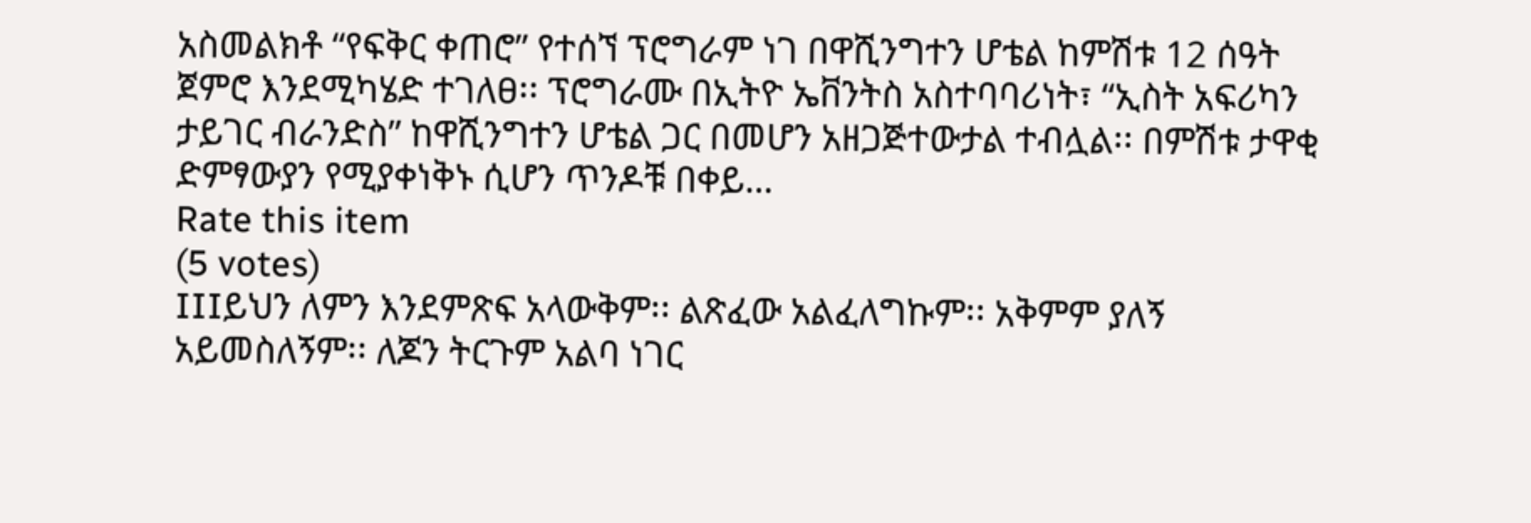አስመልክቶ “የፍቅር ቀጠሮ” የተሰኘ ፕሮግራም ነገ በዋሺንግተን ሆቴል ከምሽቱ 12 ሰዓት ጀምሮ እንደሚካሄድ ተገለፀ፡፡ ፕሮግራሙ በኢትዮ ኤቨንትስ አስተባባሪነት፣ “ኢስት አፍሪካን ታይገር ብራንድስ” ከዋሺንግተን ሆቴል ጋር በመሆን አዘጋጅተውታል ተብሏል፡፡ በምሽቱ ታዋቂ ድምፃውያን የሚያቀነቅኑ ሲሆን ጥንዶቹ በቀይ…
Rate this item
(5 votes)
IIIይህን ለምን እንደምጽፍ አላውቅም፡፡ ልጽፈው አልፈለግኩም፡፡ አቅምም ያለኝ አይመስለኝም፡፡ ለጆን ትርጉም አልባ ነገር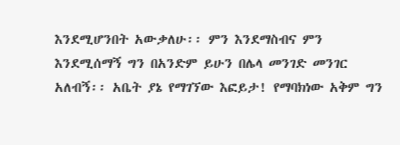እንደሚሆንበት አውቃለሁ፡፡ ምን እንደማስብና ምን እንደሚሰማኝ ግን በአንድም ይሁን በሌላ መንገድ መንገር አለብኝ፡፡ አቤት ያኔ የማገኘው እፎይታ! የማባክነው አቅም ግን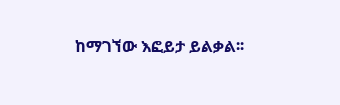ከማገኘው እፎይታ ይልቃል፡፡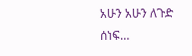አሁን አሁን ለጉድ ሰነፍ…